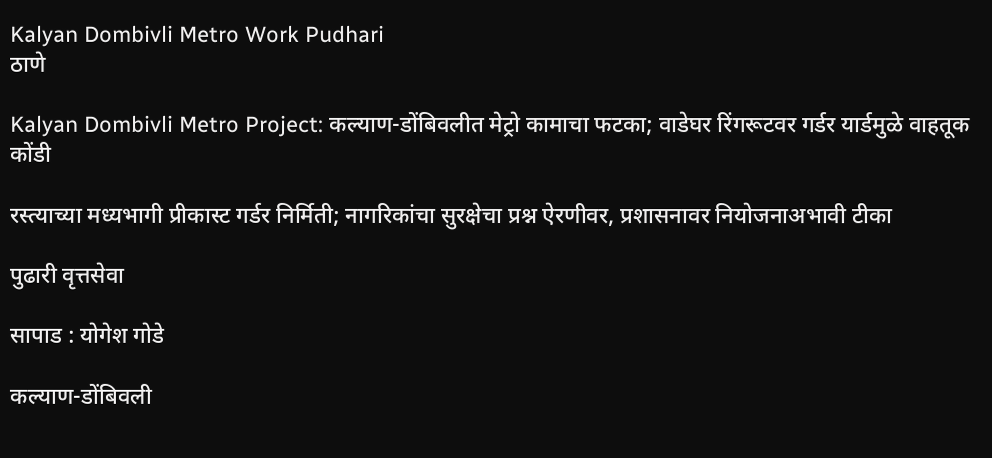Kalyan Dombivli Metro Work Pudhari
ठाणे

Kalyan Dombivli Metro Project: कल्याण-डोंबिवलीत मेट्रो कामाचा फटका; वाडेघर रिंगरूटवर गर्डर यार्डमुळे वाहतूक कोंडी

रस्त्याच्या मध्यभागी प्रीकास्ट गर्डर निर्मिती; नागरिकांचा सुरक्षेचा प्रश्न ऐरणीवर, प्रशासनावर नियोजनाअभावी टीका

पुढारी वृत्तसेवा

सापाड : योगेश गोडे

कल्याण-डोंबिवली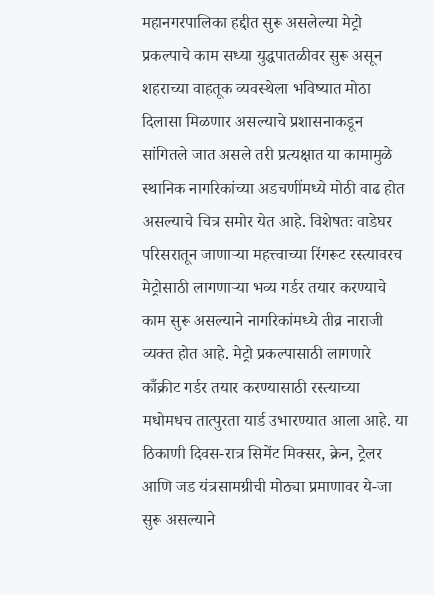महानगरपालिका हद्दीत सुरू असलेल्या मेट्रो प्रकल्पाचे काम सध्या युद्धपातळीवर सुरू असून शहराच्या वाहतूक व्यवस्थेला भविष्यात मोठा दिलासा मिळणार असल्याचे प्रशासनाकडून सांगितले जात असले तरी प्रत्यक्षात या कामामुळे स्थानिक नागरिकांच्या अडचणींमध्ये मोठी वाढ होत असल्याचे चित्र समोर येत आहे. विशेषतः वाडेघर परिसरातून जाणाऱ्या महत्त्वाच्या रिंगरूट रस्त्यावरच मेट्रोसाठी लागणाऱ्या भव्य गर्डर तयार करण्याचे काम सुरू असल्याने नागरिकांमध्ये तीव्र नाराजी व्यक्त होत आहे. मेट्रो प्रकल्पासाठी लागणारे काँक्रीट गर्डर तयार करण्यासाठी रस्त्याच्या मधोमधच तात्पुरता यार्ड उभारण्यात आला आहे. या ठिकाणी दिवस-रात्र सिमेंट मिक्सर, क्रेन, ट्रेलर आणि जड यंत्रसामग्रीची मोठ्या प्रमाणावर ये-जा सुरू असल्याने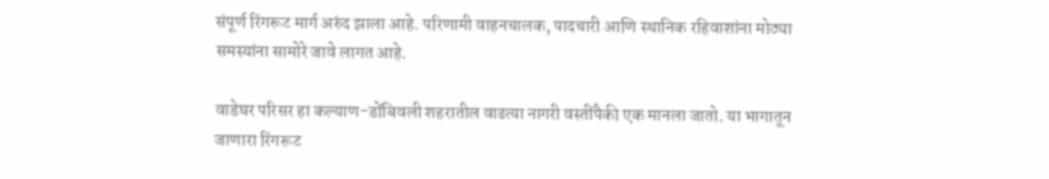संपूर्ण रिंगरूट मार्ग अरुंद झाला आहे. परिणामी वाहनचालक, पादचारी आणि स्थानिक रहिवाशांना मोठ्या समस्यांना सामोरे जावे लागत आहे.

वाडेघर परिसर हा कल्याण-डोंबिवली शहरातील वाढत्या नागरी वस्तींपैकी एक मानला जातो. या भागातून जाणारा रिंगरूट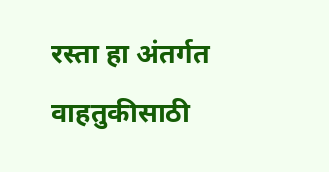रस्ता हा अंतर्गत वाहतुकीसाठी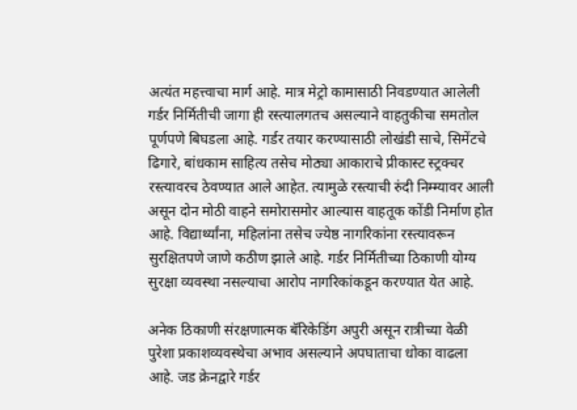अत्यंत महत्त्वाचा मार्ग आहे. मात्र मेट्रो कामासाठी निवडण्यात आलेली गर्डर निर्मितीची जागा ही रस्त्यालगतच असल्याने वाहतुकीचा समतोल पूर्णपणे बिघडला आहे. गर्डर तयार करण्यासाठी लोखंडी साचे, सिमेंटचे ढिगारे, बांधकाम साहित्य तसेच मोठ्या आकाराचे प्रीकास्ट स्ट्रक्चर रस्त्यावरच ठेवण्यात आले आहेत. त्यामुळे रस्त्याची रुंदी निम्म्यावर आली असून दोन मोठी वाहने समोरासमोर आल्यास वाहतूक कोंडी निर्माण होत आहे. विद्यार्थ्यांना, महिलांना तसेच ज्येष्ठ नागरिकांना रस्त्यावरून सुरक्षितपणे जाणे कठीण झाले आहे. गर्डर निर्मितीच्या ठिकाणी योग्य सुरक्षा व्यवस्था नसल्याचा आरोप नागरिकांकडून करण्यात येत आहे.

अनेक ठिकाणी संरक्षणात्मक बॅरिकेडिंग अपुरी असून रात्रीच्या वेळी पुरेशा प्रकाशव्यवस्थेचा अभाव असल्याने अपघाताचा धोका वाढला आहे. जड क्रेनद्वारे गर्डर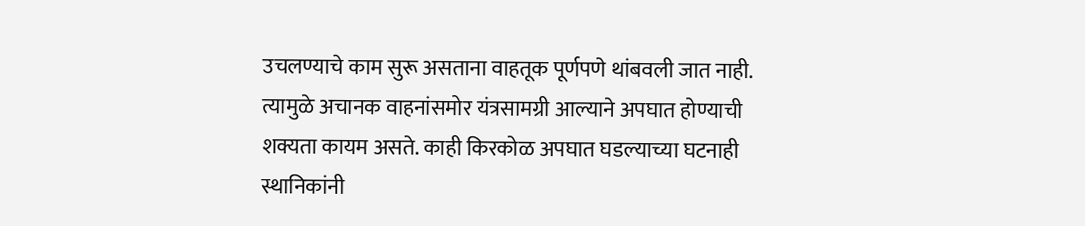उचलण्याचे काम सुरू असताना वाहतूक पूर्णपणे थांबवली जात नाही. त्यामुळे अचानक वाहनांसमोर यंत्रसामग्री आल्याने अपघात होण्याची शक्यता कायम असते. काही किरकोळ अपघात घडल्याच्या घटनाही स्थानिकांनी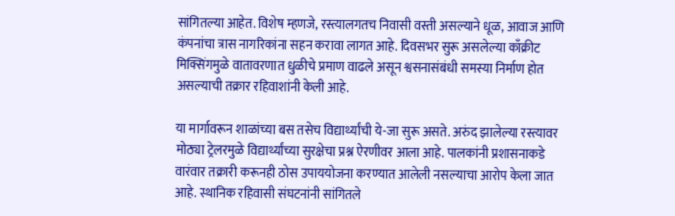सांगितल्या आहेत. विशेष म्हणजे, रस्त्यालगतच निवासी वस्ती असल्याने धूळ, आवाज आणि कंपनांचा त्रास नागरिकांना सहन करावा लागत आहे. दिवसभर सुरू असलेल्या काँक्रीट मिक्सिंगमुळे वातावरणात धुळीचे प्रमाण वाढले असून श्वसनासंबंधी समस्या निर्माण होत असल्याची तक्रार रहिवाशांनी केली आहे.

या मार्गावरून शाळांच्या बस तसेच विद्यार्थ्यांची ये-जा सुरू असते. अरुंद झालेल्या रस्त्यावर मोठ्या ट्रेलरमुळे विद्यार्थ्यांच्या सुरक्षेचा प्रश्न ऐरणीवर आला आहे. पालकांनी प्रशासनाकडे वारंवार तक्रारी करूनही ठोस उपाययोजना करण्यात आलेली नसल्याचा आरोप केला जात आहे. स्थानिक रहिवासी संघटनांनी सांगितले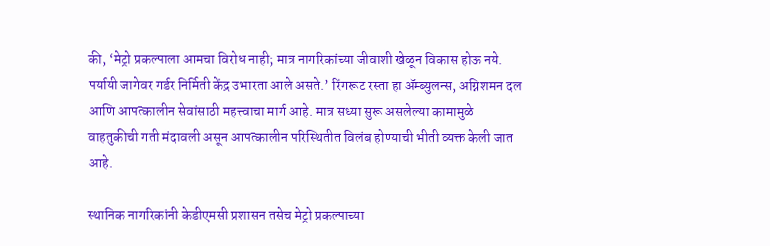की, ‘मेट्रो प्रकल्पाला आमचा विरोध नाही; मात्र नागरिकांच्या जीवाशी खेळून विकास होऊ नये. पर्यायी जागेवर गर्डर निर्मिती केंद्र उभारता आले असते.’ रिंगरूट रस्ता हा ॲम्ब्युलन्स, अग्निशमन दल आणि आपत्कालीन सेवांसाठी महत्त्वाचा मार्ग आहे. मात्र सध्या सुरू असलेल्या कामामुळे वाहतुकीची गती मंदावली असून आपत्कालीन परिस्थितीत विलंब होण्याची भीती व्यक्त केली जात आहे.

स्थानिक नागरिकांनी केडीएमसी प्रशासन तसेच मेट्रो प्रकल्पाच्या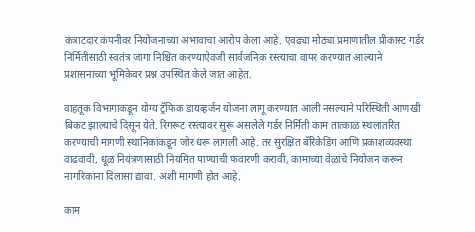कंत्राटदार कंपनीवर नियोजनाच्या अभावाचा आरोप केला आहे. एवढ्या मोठ्या प्रमाणातील प्रीकास्ट गर्डर निर्मितीसाठी स्वतंत्र जागा निश्चित करण्याऐवजी सार्वजनिक रस्त्याचा वापर करण्यात आल्याने प्रशासनाच्या भूमिकेवर प्रश्न उपस्थित केले जात आहेत.

वाहतूक विभागाकडून योग्य ट्रॅफिक डायव्हर्जन योजना लागू करण्यात आली नसल्याने परिस्थिती आणखी बिकट झाल्याचे दिसून येते. रिंगरूट रस्त्यावर सुरू असलेले गर्डर निर्मिती काम तात्काळ स्थलांतरित करण्याची मागणी स्थानिकांकडून जोर धरू लागली आहे. तर सुरक्षित बॅरिकेडिंग आणि प्रकाशव्यवस्था वाढवावी, धूळ नियंत्रणासाठी नियमित पाण्याची फवारणी करावी, कामाच्या वेळांचे नियोजन करून नागरिकांना दिलासा द्यावा. अशी मागणी होत आहे.

काम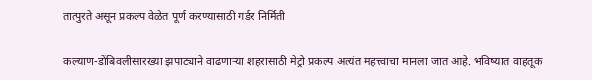तात्पुरते असून प्रकल्प वेळेत पूर्ण करण्यासाठी गर्डर निर्मिती

कल्याण-डोंबिवलीसारख्या झपाट्याने वाढणाऱ्या शहरासाठी मेट्रो प्रकल्प अत्यंत महत्त्वाचा मानला जात आहे. भविष्यात वाहतूक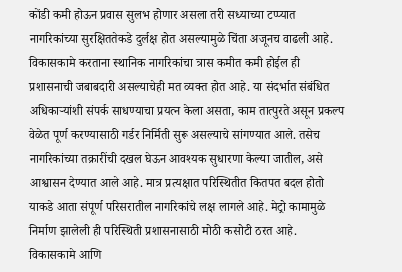कोंडी कमी होऊन प्रवास सुलभ होणार असला तरी सध्याच्या टप्प्यात नागरिकांच्या सुरक्षिततेकडे दुर्लक्ष होत असल्यामुळे चिंता अजूनच वाढली आहे. विकासकामे करताना स्थानिक नागरिकांचा त्रास कमीत कमी होईल ही प्रशासनाची जबाबदारी असल्याचेही मत व्यक्त होत आहे. या संदर्भात संबंधित अधिकाऱ्यांशी संपर्क साधण्याचा प्रयत्न केला असता, काम तात्पुरते असून प्रकल्प वेळेत पूर्ण करण्यासाठी गर्डर निर्मिती सुरू असल्याचे सांगण्यात आले. तसेच नागरिकांच्या तक्रारींची दखल घेऊन आवश्यक सुधारणा केल्या जातील, असे आश्वासन देण्यात आले आहे. मात्र प्रत्यक्षात परिस्थितीत कितपत बदल होतो याकडे आता संपूर्ण परिसरातील नागरिकांचे लक्ष लागले आहे. मेट्रो कामामुळे निर्माण झालेली ही परिस्थिती प्रशासनासाठी मोठी कसोटी ठरत आहे. विकासकामे आणि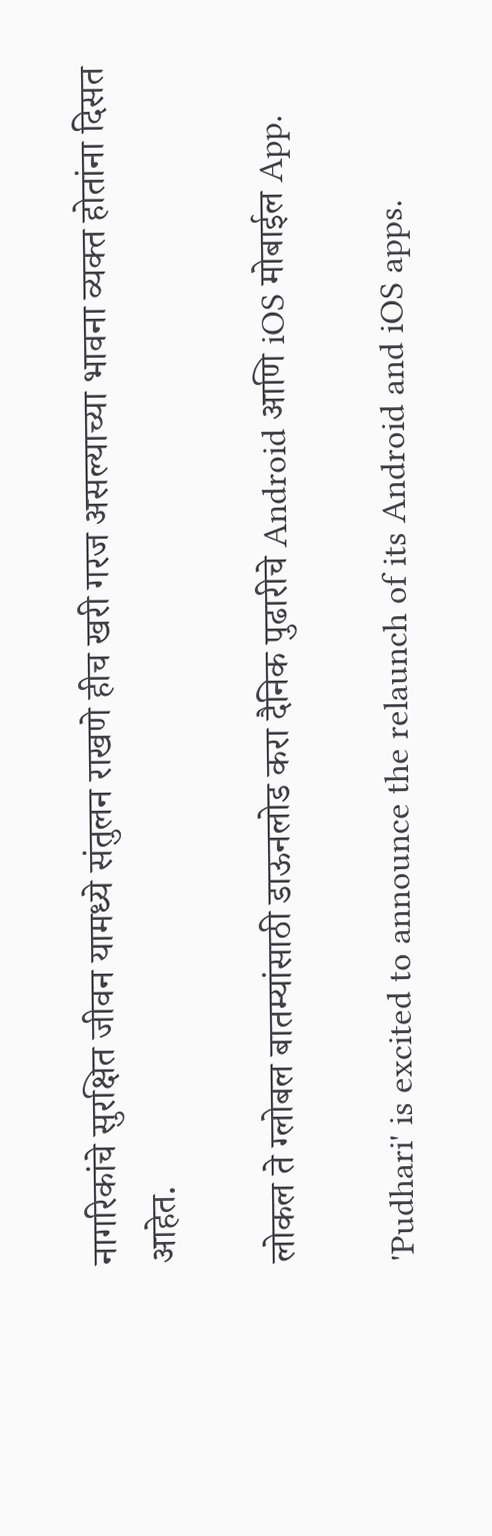नागरिकांचे सुरक्षित जीवन यामध्ये संतुलन राखणे हीच खरी गरज असल्याच्या भावना व्यक्त होतांना दिसत आहेत.

लोकल ते ग्लोबल बातम्यांसाठी डाऊनलोड करा दैनिक पुढारीचे Android आणि iOS मोबाईल App.

'Pudhari' is excited to announce the relaunch of its Android and iOS apps.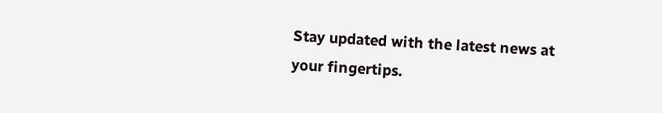Stay updated with the latest news at your fingertips.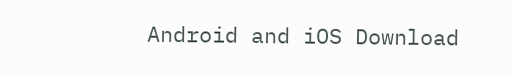Android and iOS Download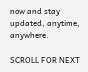now and stay updated, anytime, anywhere.

SCROLL FOR NEXT